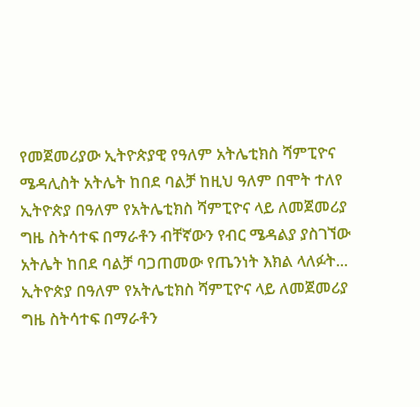የመጀመሪያው ኢትዮጵያዊ የዓለም አትሌቲክስ ሻምፒዮና ሜዳሊስት አትሌት ከበደ ባልቻ ከዚህ ዓለም በሞት ተለየ
ኢትዮጵያ በዓለም የአትሌቲክስ ሻምፒዮና ላይ ለመጀመሪያ ግዜ ስትሳተፍ በማራቶን ብቸኛውን የብር ሜዳልያ ያስገኘው አትሌት ከበደ ባልቻ ባጋጠመው የጤንነት እክል ላለፉት...
ኢትዮጵያ በዓለም የአትሌቲክስ ሻምፒዮና ላይ ለመጀመሪያ ግዜ ስትሳተፍ በማራቶን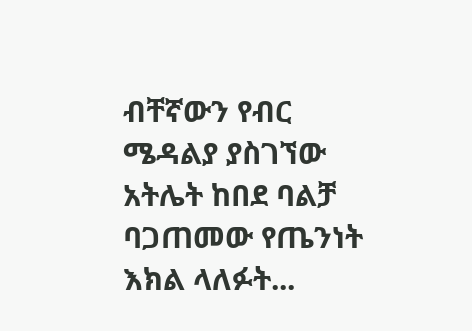ብቸኛውን የብር ሜዳልያ ያስገኘው አትሌት ከበደ ባልቻ ባጋጠመው የጤንነት እክል ላለፉት...